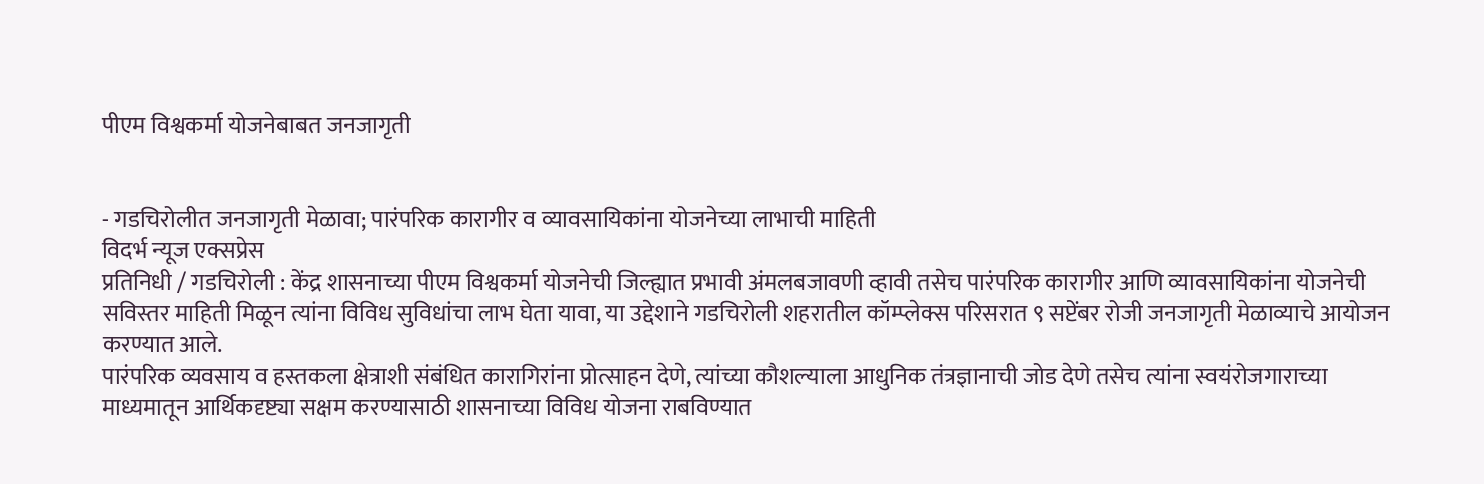पीएम विश्वकर्मा योजनेबाबत जनजागृती


- गडचिरोलीत जनजागृती मेळावा; पारंपरिक कारागीर व व्यावसायिकांना योजनेच्या लाभाची माहिती
विदर्भ न्यूज एक्सप्रेस
प्रतिनिधी / गडचिरोली : केंद्र शासनाच्या पीएम विश्वकर्मा योजनेची जिल्ह्यात प्रभावी अंमलबजावणी व्हावी तसेच पारंपरिक कारागीर आणि व्यावसायिकांना योजनेची सविस्तर माहिती मिळून त्यांना विविध सुविधांचा लाभ घेता यावा, या उद्देशाने गडचिरोली शहरातील कॉम्प्लेक्स परिसरात ९ सप्टेंबर रोजी जनजागृती मेळाव्याचे आयोजन करण्यात आले.
पारंपरिक व्यवसाय व हस्तकला क्षेत्राशी संबंधित कारागिरांना प्रोत्साहन देणे, त्यांच्या कौशल्याला आधुनिक तंत्रज्ञानाची जोड देणे तसेच त्यांना स्वयंरोजगाराच्या माध्यमातून आर्थिकदृष्ट्या सक्षम करण्यासाठी शासनाच्या विविध योजना राबविण्यात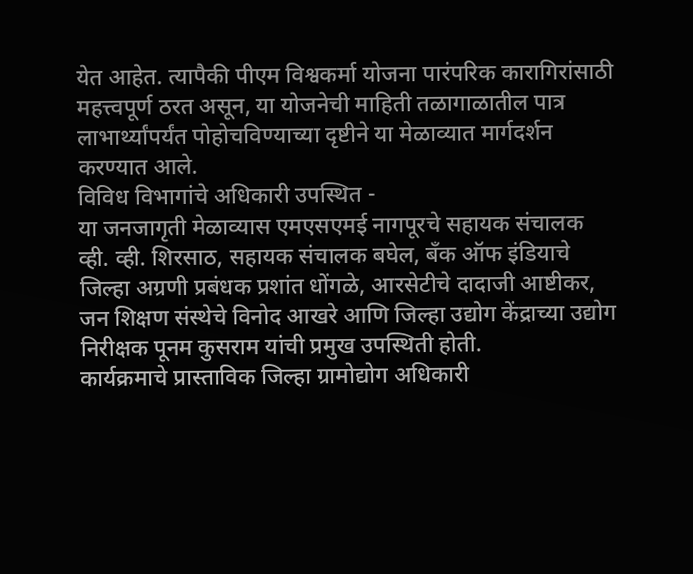येत आहेत. त्यापैकी पीएम विश्वकर्मा योजना पारंपरिक कारागिरांसाठी महत्त्वपूर्ण ठरत असून, या योजनेची माहिती तळागाळातील पात्र लाभार्थ्यांपर्यंत पोहोचविण्याच्या दृष्टीने या मेळाव्यात मार्गदर्शन करण्यात आले.
विविध विभागांचे अधिकारी उपस्थित -
या जनजागृती मेळाव्यास एमएसएमई नागपूरचे सहायक संचालक व्ही. व्ही. शिरसाठ, सहायक संचालक बघेल, बँक ऑफ इंडियाचे जिल्हा अग्रणी प्रबंधक प्रशांत धोंगळे, आरसेटीचे दादाजी आष्टीकर, जन शिक्षण संस्थेचे विनोद आखरे आणि जिल्हा उद्योग केंद्राच्या उद्योग निरीक्षक पूनम कुसराम यांची प्रमुख उपस्थिती होती.
कार्यक्रमाचे प्रास्ताविक जिल्हा ग्रामोद्योग अधिकारी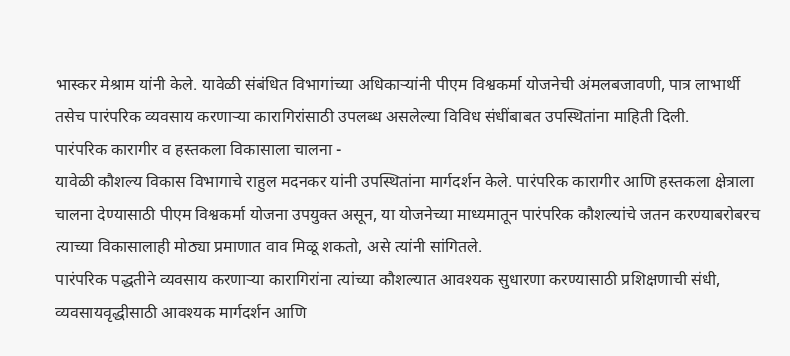भास्कर मेश्राम यांनी केले. यावेळी संबंधित विभागांच्या अधिकाऱ्यांनी पीएम विश्वकर्मा योजनेची अंमलबजावणी, पात्र लाभार्थी तसेच पारंपरिक व्यवसाय करणाऱ्या कारागिरांसाठी उपलब्ध असलेल्या विविध संधींबाबत उपस्थितांना माहिती दिली.
पारंपरिक कारागीर व हस्तकला विकासाला चालना -
यावेळी कौशल्य विकास विभागाचे राहुल मदनकर यांनी उपस्थितांना मार्गदर्शन केले. पारंपरिक कारागीर आणि हस्तकला क्षेत्राला चालना देण्यासाठी पीएम विश्वकर्मा योजना उपयुक्त असून, या योजनेच्या माध्यमातून पारंपरिक कौशल्यांचे जतन करण्याबरोबरच त्याच्या विकासालाही मोठ्या प्रमाणात वाव मिळू शकतो, असे त्यांनी सांगितले.
पारंपरिक पद्धतीने व्यवसाय करणाऱ्या कारागिरांना त्यांच्या कौशल्यात आवश्यक सुधारणा करण्यासाठी प्रशिक्षणाची संधी, व्यवसायवृद्धीसाठी आवश्यक मार्गदर्शन आणि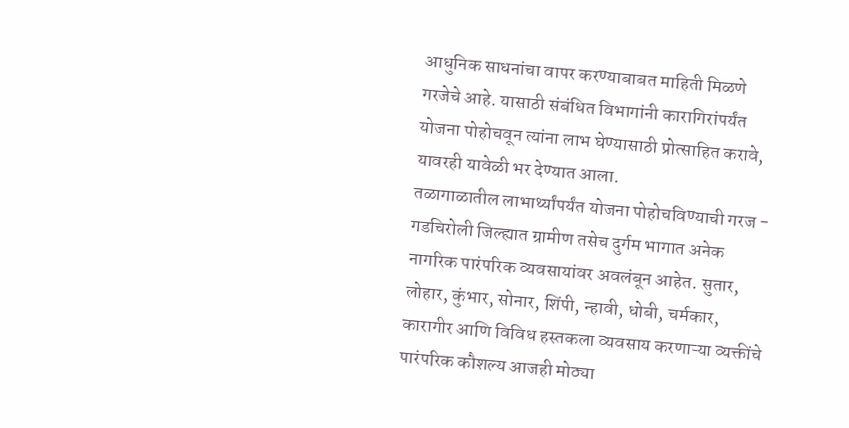आधुनिक साधनांचा वापर करण्याबाबत माहिती मिळणे गरजेचे आहे. यासाठी संबंधित विभागांनी कारागिरांपर्यंत योजना पोहोचवून त्यांना लाभ घेण्यासाठी प्रोत्साहित करावे, यावरही यावेळी भर देण्यात आला.
तळागाळातील लाभार्थ्यांपर्यंत योजना पोहोचविण्याची गरज -
गडचिरोली जिल्ह्यात ग्रामीण तसेच दुर्गम भागात अनेक नागरिक पारंपरिक व्यवसायांवर अवलंबून आहेत. सुतार, लोहार, कुंभार, सोनार, शिंपी, न्हावी, धोबी, चर्मकार, कारागीर आणि विविध हस्तकला व्यवसाय करणाऱ्या व्यक्तींचे पारंपरिक कौशल्य आजही मोठ्या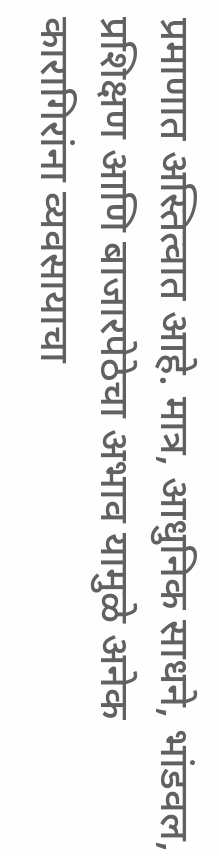प्रमाणात अस्तित्वात आहे. मात्र, आधुनिक साधने, भांडवल, प्रशिक्षण आणि बाजारपेठेचा अभाव यामुळे अनेक कारागिरांना व्यवसायाचा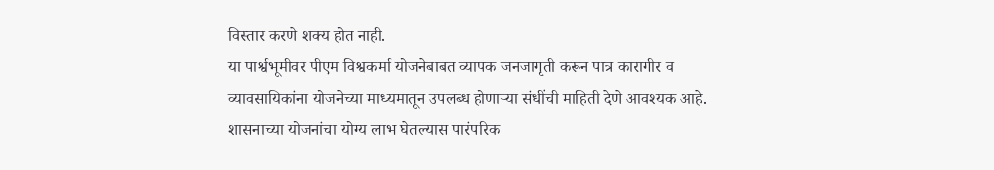विस्तार करणे शक्य होत नाही.
या पार्श्वभूमीवर पीएम विश्वकर्मा योजनेबाबत व्यापक जनजागृती करून पात्र कारागीर व व्यावसायिकांना योजनेच्या माध्यमातून उपलब्ध होणाऱ्या संधींची माहिती देणे आवश्यक आहे. शासनाच्या योजनांचा योग्य लाभ घेतल्यास पारंपरिक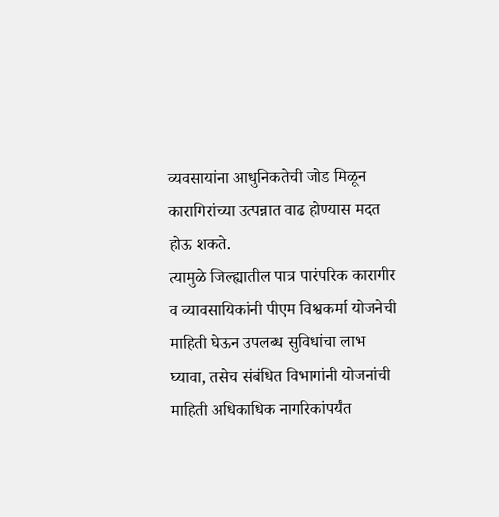व्यवसायांना आधुनिकतेची जोड मिळून कारागिरांच्या उत्पन्नात वाढ होण्यास मदत होऊ शकते.
त्यामुळे जिल्ह्यातील पात्र पारंपरिक कारागीर व व्यावसायिकांनी पीएम विश्वकर्मा योजनेची माहिती घेऊन उपलब्ध सुविधांचा लाभ घ्यावा, तसेच संबंधित विभागांनी योजनांची माहिती अधिकाधिक नागरिकांपर्यंत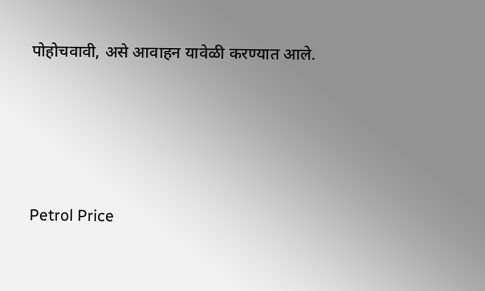पोहोचवावी, असे आवाहन यावेळी करण्यात आले.




Petrol Price